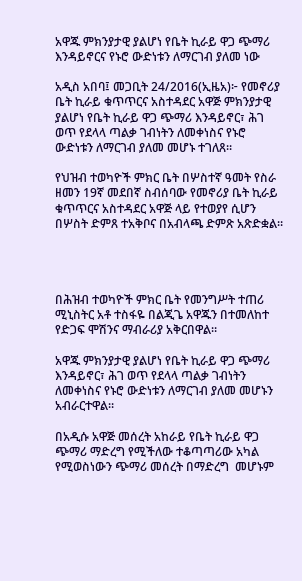አዋጁ ምክንያታዊ ያልሆነ የቤት ኪራይ ዋጋ ጭማሪ እንዳይኖርና የኑሮ ውድነቱን ለማርገብ ያለመ ነው

አዲስ አበባ፤ መጋቢት 24/2016(ኢዜአ)፦ የመኖሪያ ቤት ኪራይ ቁጥጥርና አስተዳደር አዋጅ ምክንያታዊ ያልሆነ የቤት ኪራይ ዋጋ ጭማሪ እንዳይኖር፣ ሕገ ወጥ የደላላ ጣልቃ ገብነትን ለመቀነስና የኑሮ ውድነቱን ለማርገብ ያለመ መሆኑ ተገለጸ።

የህዝብ ተወካዮች ምክር ቤት በሦስተኛ ዓመት የስራ ዘመን 19ኛ መደበኛ ስብሰባው የመኖሪያ ቤት ኪራይ ቁጥጥርና አስተዳደር አዋጅ ላይ የተወያየ ሲሆን በሦስት ድምጸ ተአቅቦና በአብላጫ ድምጽ አጽድቋል።




በሕዝብ ተወካዮች ምክር ቤት የመንግሥት ተጠሪ ሚኒስትር አቶ ተስፋዬ በልጂጌ አዋጁን በተመለከተ የድጋፍ ሞሽንና ማብራሪያ አቅርበዋል።

አዋጁ ምክንያታዊ ያልሆነ የቤት ኪራይ ዋጋ ጭማሪ እንዳይኖር፣ ሕገ ወጥ የደላላ ጣልቃ ገብነትን ለመቀነስና የኑሮ ውድነቱን ለማርገብ ያለመ መሆኑን አብራርተዋል።

በአዲሱ አዋጅ መሰረት አከራይ የቤት ኪራይ ዋጋ ጭማሪ ማድረግ የሚችለው ተቆጣጣሪው አካል የሚወስነውን ጭማሪ መሰረት በማድረግ  መሆኑም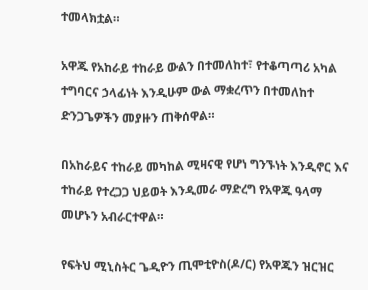ተመላክቷል።

አዋጁ የአከራይ ተከራይ ውልን በተመለከተ፣ የተቆጣጣሪ አካል ተግባርና ኃላፊነት እንዲሁም ውል ማቋረጥን በተመለከተ ድንጋጌዎችን መያዙን ጠቅሰዋል።

በአከራይና ተከራይ መካከል ሚዛናዊ የሆነ ግንኙነት እንዲኖር እና ተከራይ የተረጋጋ ህይወት እንዲመራ ማድረግ የአዋጁ ዓላማ መሆኑን አብራርተዋል።

የፍትህ ሚኒስትር ጌዲዮን ጢሞቲዮስ(ዶ/ር) የአዋጁን ዝርዝር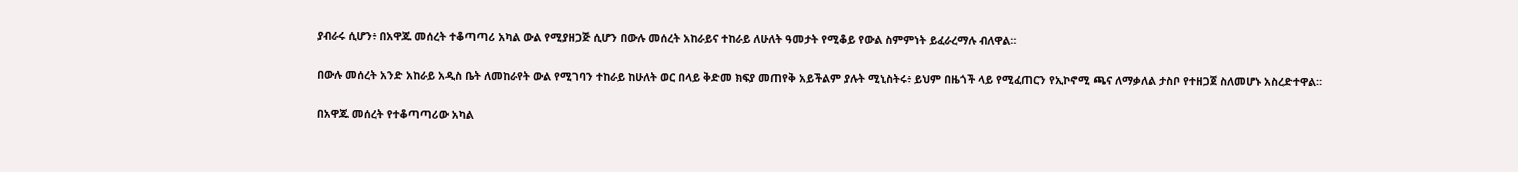ያብራሩ ሲሆን፥ በአዋጁ መሰረት ተቆጣጣሪ አካል ውል የሚያዘጋጅ ሲሆን በውሉ መሰረት አከራይና ተከራይ ለሁለት ዓመታት የሚቆይ የውል ስምምነት ይፈራረማሉ ብለዋል።

በውሉ መሰረት አንድ አከራይ አዲስ ቤት ለመከራየት ውል የሚገባን ተከራይ ከሁለት ወር በላይ ቅድመ ክፍያ መጠየቅ አይችልም ያሉት ሚኒስትሩ፥ ይህም በዜጎች ላይ የሚፈጠርን የኢኮኖሚ ጫና ለማቃለል ታስቦ የተዘጋጀ ስለመሆኑ አስረድተዋል።

በአዋጁ መሰረት የተቆጣጣሪው አካል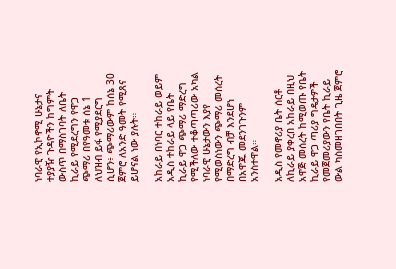ነባራዊ የኢኮኖሚ ሁኔታና ተያያዥ ጉዳዮችን ከግምት ውስጥ በማስገባት ለቤት ኪራይ የሚደረግን የዋጋ ጭማሪ በየዓመቱ ሰኔ 1 ለህዝብ ይፋ የሚያደርግ ሲሆን፥ ጭማሪውም ከሰኔ 30 ጀምሮ ለአንድ ዓመት የሚጸና ይሆናል ነው ያሉት።

አከራይ በነባር ተከራይ ወይም አዲስ ተከራይ ላይ የቤት ኪራይ ዋጋ ጭማሪ ማድረግ የሚችለው ተቆጣጣሪው አካል ነባራዊ ሁኔታውን እያየ የሚወስነውን ጭማሪ መሰረት በማድረግ ብቻ እንደሆነ በአዋጁ መደንገጉንም አንስተዋል።

አዲስ የመኖሪያ ቤት ሰርቶ ለኪራይ ያቀረበ አከራይ በዚህ አዋጅ መሰረት ከሚወጡ የቤት ኪራይ ዋጋ ጣሪያ ግዴታዎች የመጀመሪያውን የቤት ኪራይ ውል ካስመዘገበበት ጊዜ ጀምሮ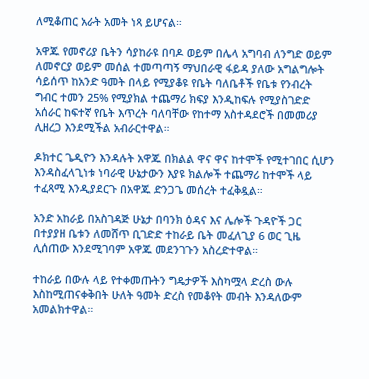ለሚቆጠር አራት አመት ነጻ ይሆናል።

አዋጁ የመኖሪያ ቤትን ሳያከራዩ በባዶ ወይም በሌላ አግባብ ለንግድ ወይም ለመኖርያ ወይም መሰል ተመጣጣኝ ማህበራዊ ፋይዳ ያለው አግልግሎት ሳይሰጥ ከአንድ ዓመት በላይ የሚያቆዩ የቤት ባለቤቶች የቤቱ የንብረት ግብር ተመን 25% የሚያክል ተጨማሪ ክፍያ እንዲከፍሉ የሚያስገድድ አሰራር ከፍተኛ የቤት እጥረት ባለባቸው የከተማ አስተዳደሮች በመመሪያ ሊዘረጋ እንደሚችል አብራርተዋል።

ዶክተር ጌዲዮን እንዳሉት አዋጁ በክልል ዋና ዋና ከተሞች የሚተገበር ሲሆን እንዳስፈላጊነቱ ነባራዊ ሁኔታውን እያዩ ክልሎች ተጨማሪ ከተሞች ላይ ተፈጻሚ እንዲያደርጉ በአዋጁ ድንጋጌ መሰረት ተፈቅዷል።

አንድ አከራይ በአስገዳጅ ሁኔታ በባንክ ዕዳና እና ሌሎች ጉዳዮች ጋር በተያያዘ ቤቱን ለመሸጥ ቢገድድ ተከራይ ቤት መፈለጊያ 6 ወር ጊዜ ሊሰጠው እንደሚገባም አዋጁ መደንገጉን አስረድተዋል።

ተከራይ በውሉ ላይ የተቀመጡትን ግዴታዎች እስካሟላ ድረስ ውሉ እስከሚጠናቀቅበት ሁለት ዓመት ድረስ የመቆየት መብት እንዳለውም አመልክተዋል።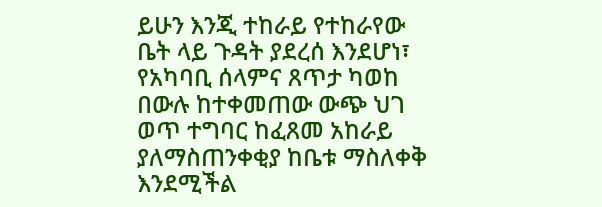ይሁን እንጂ ተከራይ የተከራየው ቤት ላይ ጉዳት ያደረሰ እንደሆነ፣ የአካባቢ ሰላምና ጸጥታ ካወከ በውሉ ከተቀመጠው ውጭ ህገ ወጥ ተግባር ከፈጸመ አከራይ ያለማስጠንቀቂያ ከቤቱ ማስለቀቅ እንደሚችል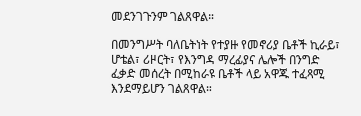መደንገጉንም ገልጸዋል።

በመንግሥት ባለቤትነት የተያዙ የመኖሪያ ቤቶች ኪራይ፣ ሆቴል፣ ሪዞርት፣ የእንግዳ ማረፊያና ሌሎች በንግድ ፈቃድ መሰረት በሚከራዩ ቤቶች ላይ አዋጁ ተፈጻሚ እንደማይሆን ገልጸዋል።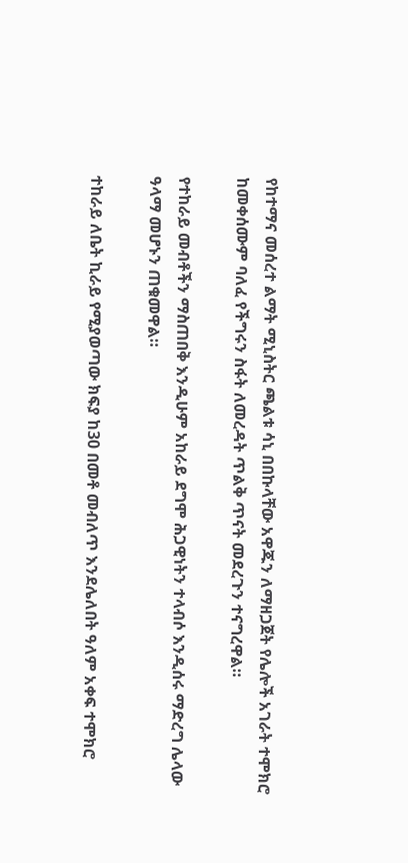የከተማና መሰረተ ልማት ሚኒስትር ጫልቱ ሳኒ በበኩላቸው አዋጁን ለማዘጋጀት የሌሎች አገራት ተሞክሮ ከመቀሰሙም ባለፈ የችግሩን ስፋት ለመረዳት ጥልቅ ጥናት መደረጉን ተናግረዋል።

የተከራይ መብቶችን ማስጠበቅ እንዲሁም አከራይ ደግሞ ሕጋዊነትን ተላብሶ እንዲሰሩ ማድረግ ሌላው ዓላማ መሆኑን ጠቁመዋል።

ተከራይ ለቤት ኪራይ የሚያወጣው ክፍያ ከ30 በመቶ መብለጥ እንደሌለበት ዓለም አቀፍ ተሞክሮ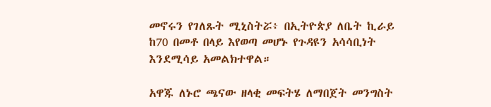መኖሩን የገለጹት ሚኒስትሯ፥ በኢትዮጵያ ለቤት ኪራይ ከ70 በመቶ በላይ እየወጣ መሆኑ የጉዳዩን አሳሳቢነት እንደሚሳይ አመልክተዋል።

አዋጁ ለኑሮ ጫናው ዘላቂ መፍትሄ ለማበጀት መንግስት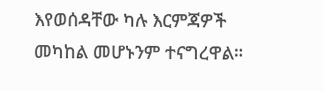እየወሰዳቸው ካሉ እርምጃዎች መካከል መሆኑንም ተናግረዋል።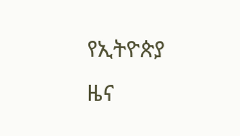የኢትዮጵያ ዜና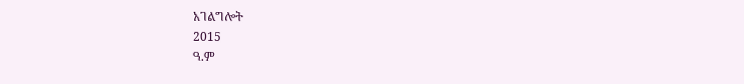አገልግሎት
2015
ዓ.ም